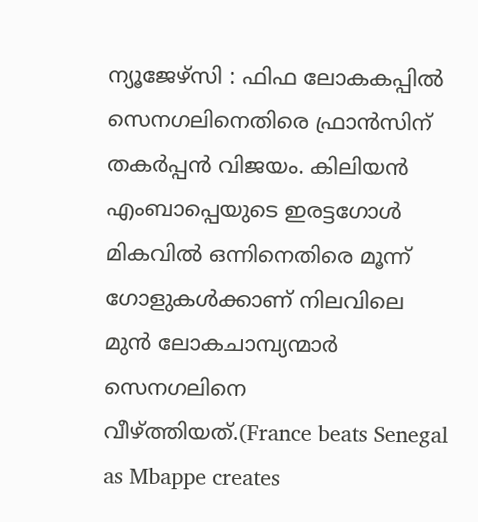ന്യൂജേഴ്സി : ഫിഫ ലോകകപ്പിൽ സെനഗലിനെതിരെ ഫ്രാൻസിന് തകർപ്പൻ വിജയം. കിലിയൻ എംബാപ്പെയുടെ ഇരട്ടഗോൾ മികവിൽ ഒന്നിനെതിരെ മൂന്ന് ഗോളുകൾക്കാണ് നിലവിലെ മുൻ ലോകചാമ്പ്യന്മാർ സെനഗലിനെ വീഴ്ത്തിയത്.(France beats Senegal as Mbappe creates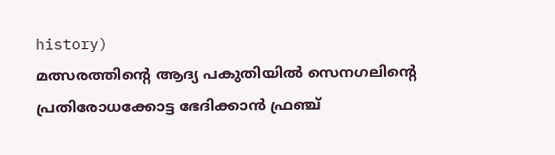history)
മത്സരത്തിന്റെ ആദ്യ പകുതിയിൽ സെനഗലിന്റെ പ്രതിരോധക്കോട്ട ഭേദിക്കാൻ ഫ്രഞ്ച്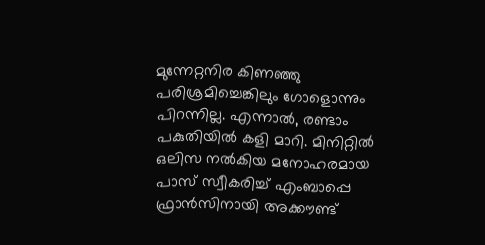മുന്നേറ്റനിര കിണഞ്ഞു പരിശ്രമിച്ചെങ്കിലും ഗോളൊന്നും പിറന്നില്ല. എന്നാൽ, രണ്ടാം പകുതിയിൽ കളി മാറി. മിനിറ്റിൽ ഒലിസ നൽകിയ മനോഹരമായ പാസ് സ്വീകരിച്ച് എംബാപ്പെ ഫ്രാൻസിനായി അക്കൗണ്ട്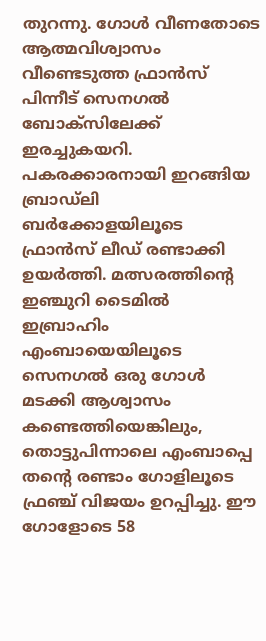തുറന്നു. ഗോൾ വീണതോടെ ആത്മവിശ്വാസം വീണ്ടെടുത്ത ഫ്രാൻസ് പിന്നീട് സെനഗൽ ബോക്സിലേക്ക് ഇരച്ചുകയറി.
പകരക്കാരനായി ഇറങ്ങിയ ബ്രാഡ്ലി ബർക്കോളയിലൂടെ ഫ്രാൻസ് ലീഡ് രണ്ടാക്കി ഉയർത്തി. മത്സരത്തിന്റെ ഇഞ്ചുറി ടൈമിൽ ഇബ്രാഹിം എംബായെയിലൂടെ സെനഗൽ ഒരു ഗോൾ മടക്കി ആശ്വാസം കണ്ടെത്തിയെങ്കിലും, തൊട്ടുപിന്നാലെ എംബാപ്പെ തന്റെ രണ്ടാം ഗോളിലൂടെ ഫ്രഞ്ച് വിജയം ഉറപ്പിച്ചു. ഈ ഗോളോടെ 58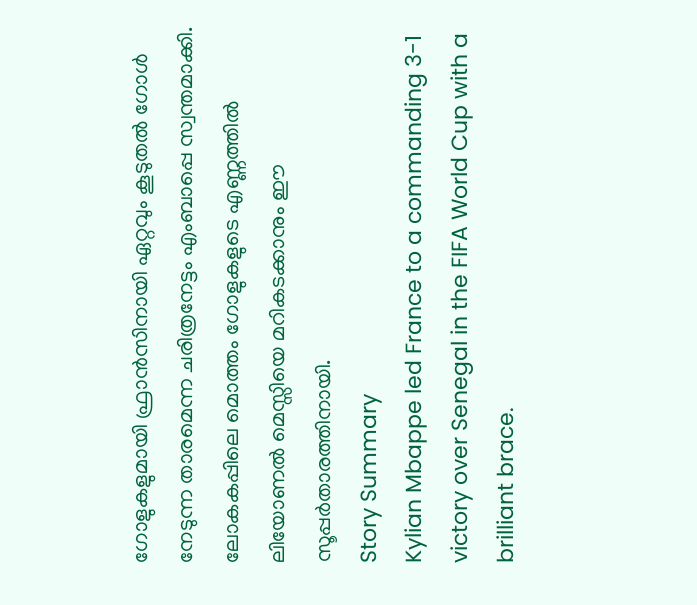ഗോളുകളുമായി ഫ്രാൻസിനായി ഏറ്റവും കൂടുതൽ ഗോൾ നേടുന്ന താരമെന്ന ചരിത്രനേട്ടം എംബാപ്പെ സ്വന്തമാക്കി. ലോകകപ്പിലെ മൊത്തം ഗോളുകളുടെ എണ്ണത്തിൽ ലിയോണൽ മെസ്സിയെ മറികടക്കാനും ഈ സൂപ്പർതാരത്തിനായി.
Story Summary
Kylian Mbappe led France to a commanding 3-1 victory over Senegal in the FIFA World Cup with a brilliant brace.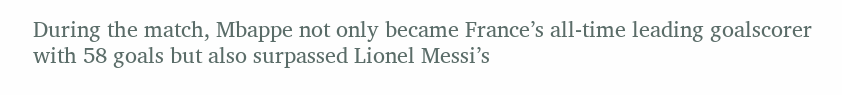During the match, Mbappe not only became France’s all-time leading goalscorer with 58 goals but also surpassed Lionel Messi’s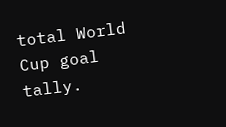total World Cup goal tally.